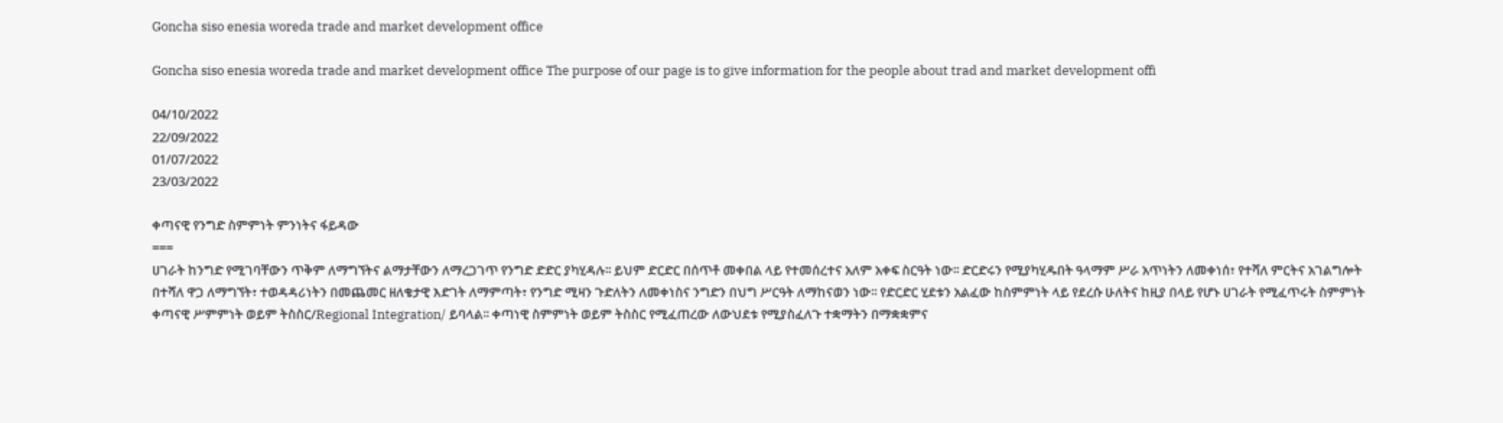Goncha siso enesia woreda trade and market development office

Goncha siso enesia woreda trade and market development office The purpose of our page is to give information for the people about trad and market development offi

04/10/2022
22/09/2022
01/07/2022
23/03/2022

ቀጣናዊ የንግድ ስምምነት ምንነትና ፋይዳው
===
ሀገራት ከንግድ የሚገባቸውን ጥቅም ለማግኘትና ልማታቸውን ለማረጋገጥ የንግድ ድድር ያካሂዳሉ፡፡ ይህም ድርድር በሰጥቶ መቀበል ላይ የተመሰረተና አለም አቀፍ ስርዓት ነው፡፡ ድርድሩን የሚያካሂዱበት ዓላማም ሥራ አጥነትን ለመቀነሰ፣ የተሻለ ምርትና አገልግሎት በተሻለ ዋጋ ለማግኘት፣ ተወዳዳሪነትን በመጨመር ዘለቄታዊ እድገት ለማምጣት፣ የንግድ ሚዛን ጉድለትን ለመቀነስና ንግድን በህግ ሥርዓት ለማከናወን ነው፡፡ የድርድር ሂደቱን አልፈው ከስምምነት ላይ የደረሱ ሁለትና ከዚያ በላይ የሆኑ ሀገራት የሚፈጥሩት ስምምነት ቀጣናዊ ሥምምነት ወይም ትስስር/Regional Integration/ ይባላል፡፡ ቀጣነዊ ስምምነት ወይም ትስስር የሚፈጠረው ለውህደቱ የሚያስፈለጉ ተቋማትን በማቋቋምና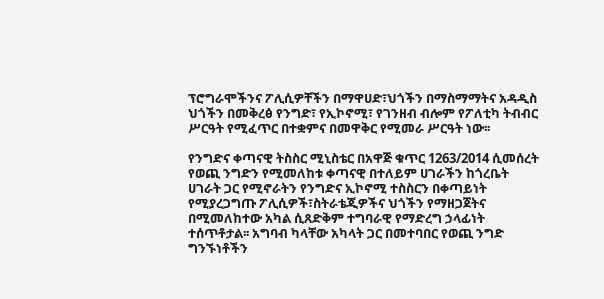ፕሮግራሞችንና ፖሊሲዎቸችን በማዋሀድ፣ህጎችን በማስማማትና አዳዲስ ህጎችን በመቅረፅ የንግድ፣ የኢኮኖሚ፣ የገንዘብ ብሎም የፖለቲካ ትብብር ሥርዓት የሚፈጥር በተቋምና በመዋቅር የሚመራ ሥርዓት ነው፡፡

የንግድና ቀጣናዊ ትስስር ሚኒስቴር በአዋጅ ቁጥር 1263/2014 ሲመሰረት የወጪ ንግድን የሚመለከቱ ቀጣናዊ በተለይም ሀገራችን ከጎረቤት ሀገራት ጋር የሚኖራትን የንግድና ኢኮኖሚ ተስስርን በቀጣይነት የሚያረጋግጡ ፖሊሲዎች፣ስትራቴጂዎችና ህጎችን የማዘጋጀትና በሚመለከተው አካል ሲጸድቅም ተግባራዊ የማድረግ ኃላፊነት ተሰጥቶታል፡፡ አግባብ ካላቸው አካላት ጋር በመተባበር የወጪ ንግድ ግንኙነቶችን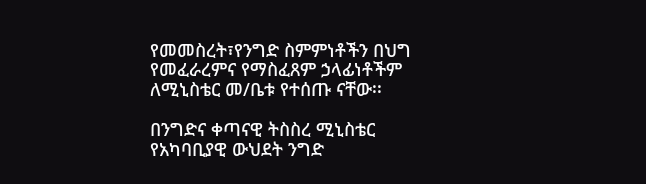የመመስረት፣የንግድ ስምምነቶችን በህግ የመፈራረምና የማስፈጸም ኃላፊነቶችም ለሚኒስቴር መ/ቤቱ የተሰጡ ናቸው፡፡

በንግድና ቀጣናዊ ትስስረ ሚኒስቴር የአካባቢያዊ ውህደት ንግድ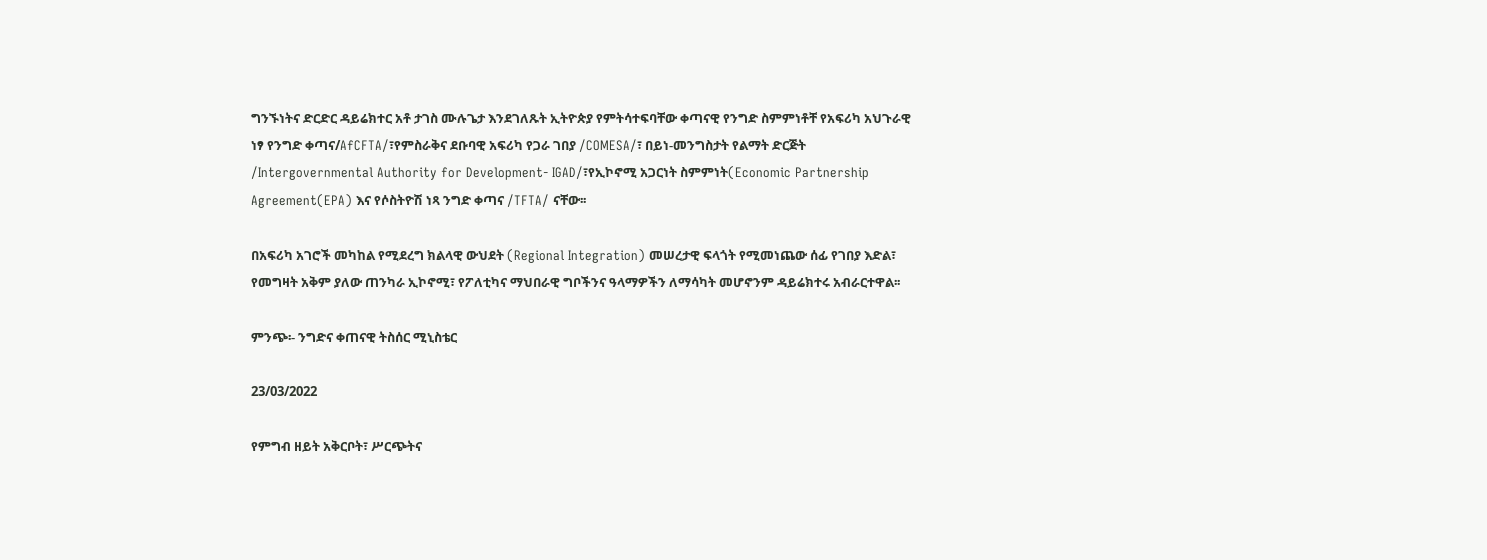ግንኙነትና ድርድር ዳይሬክተር አቶ ታገስ ሙሉጌታ እንደገለጹት ኢትዮጵያ የምትሳተፍባቸው ቀጣናዊ የንግድ ስምምነቶቸ የአፍሪካ አህጉራዊ ነፃ የንግድ ቀጣና/AfCFTA/፣የምስራቅና ደቡባዊ አፍሪካ የጋራ ገበያ /COMESA/፣ በይነ-መንግስታት የልማት ድርጅት /Intergovernmental Authority for Development- IGAD/፣የኢኮኖሚ አጋርነት ስምምነት(Economic Partnership Agreement(EPA) እና የሶስትዮሽ ነጻ ንግድ ቀጣና /TFTA/ ናቸው፡፡

በአፍሪካ አገሮች መካከል የሚደረግ ክልላዊ ውህደት (Regional Integration) መሠረታዊ ፍላጎት የሚመነጨው ሰፊ የገበያ እድል፣ የመግዛት አቅም ያለው ጠንካራ ኢኮኖሚ፣ የፖለቲካና ማህበራዊ ግቦችንና ዓላማዎችን ለማሳካት መሆኖንም ዳይሬክተሩ አብራርተዋል፡፡

ምንጭ፡- ንግድና ቀጠናዊ ትስሰር ሚኒስቴር

23/03/2022

የምግብ ዘይት አቅርቦት፣ ሥርጭትና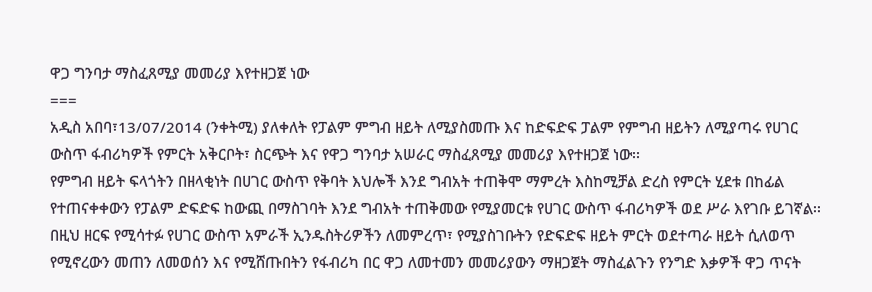ዋጋ ግንባታ ማስፈጸሚያ መመሪያ እየተዘጋጀ ነው
===
አዲስ አበባ፣13/07/2014 (ንቀትሚ) ያለቀለት የፓልም ምግብ ዘይት ለሚያስመጡ እና ከድፍድፍ ፓልም የምግብ ዘይትን ለሚያጣሩ የሀገር ውስጥ ፋብሪካዎች የምርት አቅርቦት፣ ስርጭት እና የዋጋ ግንባታ አሠራር ማስፈጸሚያ መመሪያ እየተዘጋጀ ነው፡፡
የምግብ ዘይት ፍላጎትን በዘላቂነት በሀገር ውስጥ የቅባት እህሎች እንደ ግብአት ተጠቅሞ ማምረት እስከሚቻል ድረስ የምርት ሂደቱ በከፊል የተጠናቀቀውን የፓልም ድፍድፍ ከውጪ በማስገባት እንደ ግብአት ተጠቅመው የሚያመርቱ የሀገር ውስጥ ፋብሪካዎች ወደ ሥራ እየገቡ ይገኛል፡፡በዚህ ዘርፍ የሚሳተፉ የሀገር ውስጥ አምራች ኢንዱስትሪዎችን ለመምረጥ፣ የሚያስገቡትን የድፍድፍ ዘይት ምርት ወደተጣራ ዘይት ሲለወጥ የሚኖረውን መጠን ለመወሰን እና የሚሸጡበትን የፋብሪካ በር ዋጋ ለመተመን መመሪያውን ማዘጋጀት ማስፈልጉን የንግድ እቃዎች ዋጋ ጥናት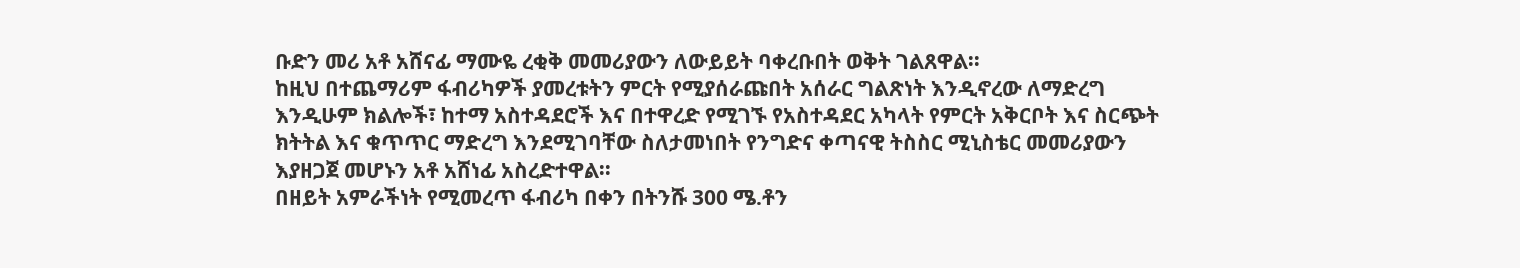ቡድን መሪ አቶ አሸናፊ ማሙዬ ረቂቅ መመሪያውን ለውይይት ባቀረቡበት ወቅት ገልጸዋል፡፡
ከዚህ በተጨማሪም ፋብሪካዎች ያመረቱትን ምርት የሚያሰራጩበት አሰራር ግልጽነት እንዲኖረው ለማድረግ እንዲሁም ክልሎች፣ ከተማ አስተዳደሮች እና በተዋረድ የሚገኙ የአስተዳደር አካላት የምርት አቅርቦት እና ስርጭት ክትትል እና ቁጥጥር ማድረግ እንደሚገባቸው ስለታመነበት የንግድና ቀጣናዊ ትስስር ሚኒስቴር መመሪያውን እያዘጋጀ መሆኑን አቶ አሸነፊ አስረድተዋል፡፡
በዘይት አምራችነት የሚመረጥ ፋብሪካ በቀን በትንሹ 300 ሜ.ቶን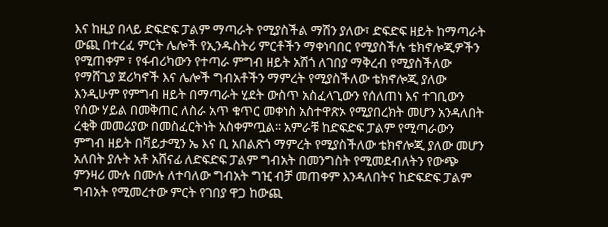እና ከዚያ በላይ ድፍድፍ ፓልም ማጣራት የሚያስችል ማሽን ያለው፣ ድፍድፍ ዘይት ከማጣራት ውጪ በተረፈ ምርት ሌሎች የኢንዱስትሪ ምርቶችን ማቀነባበር የሚያስችሉ ቴክኖሎጂዎችን የሚጠቀም ፣ የፋብሪካውን የተጣራ ምግብ ዘይት አሽጎ ለገበያ ማቅረብ የሚያስችለው የማሸጊያ ጀሪካኖች እና ሌሎች ግብአቶችን ማምረት የሚያስችለው ቴክኖሎጂ ያለው እንዲሁም የምግብ ዘይት በማጣራት ሂደት ውስጥ አስፈላጊውን የሰለጠነ እና ተገቢውን የሰው ሃይል በመቅጠር ለስራ አጥ ቁጥር መቀነስ አስተዋጽኦ የሚያበረክት መሆን አንዳለበት ረቂቅ መመሪያው በመስፈርትነት አስቀምጧል፡፡ አምራቹ ከድፍድፍ ፓልም የሚጣራውን ምግብ ዘይት በቫይታሚን ኤ እና ቢ አበልጽጎ ማምረት የሚያስችለው ቴክኖሎጂ ያለው መሆን አለበት ያሉት አቶ አሸናፊ ለድፍድፍ ፓልም ግብአት በመንግስት የሚመደብለትን የውጭ ምንዛሪ ሙሉ በሙሉ ለተባለው ግብአት ግዢ ብቻ መጠቀም እንዳለበትና ከድፍድፍ ፓልም ግብአት የሚመረተው ምርት የገበያ ዋጋ ከውጪ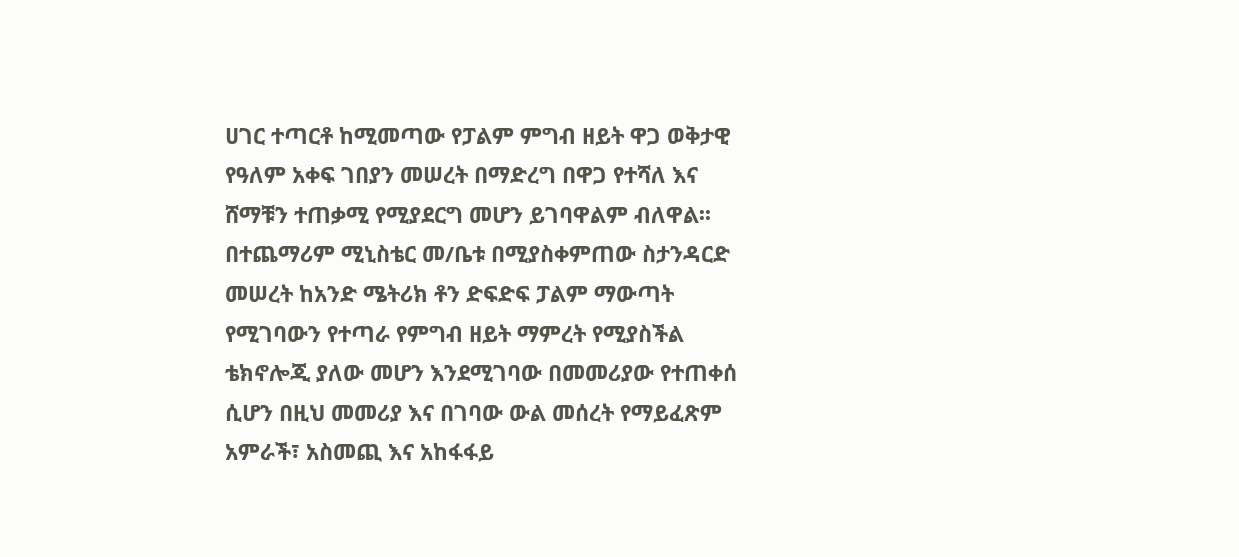ሀገር ተጣርቶ ከሚመጣው የፓልም ምግብ ዘይት ዋጋ ወቅታዊ የዓለም አቀፍ ገበያን መሠረት በማድረግ በዋጋ የተሻለ እና ሸማቹን ተጠቃሚ የሚያደርግ መሆን ይገባዋልም ብለዋል፡፡
በተጨማሪም ሚኒስቴር መ/ቤቱ በሚያስቀምጠው ስታንዳርድ መሠረት ከአንድ ሜትሪክ ቶን ድፍድፍ ፓልም ማውጣት የሚገባውን የተጣራ የምግብ ዘይት ማምረት የሚያስችል ቴክኖሎጂ ያለው መሆን እንደሚገባው በመመሪያው የተጠቀሰ ሲሆን በዚህ መመሪያ እና በገባው ውል መሰረት የማይፈጽም አምራች፣ አስመጪ እና አከፋፋይ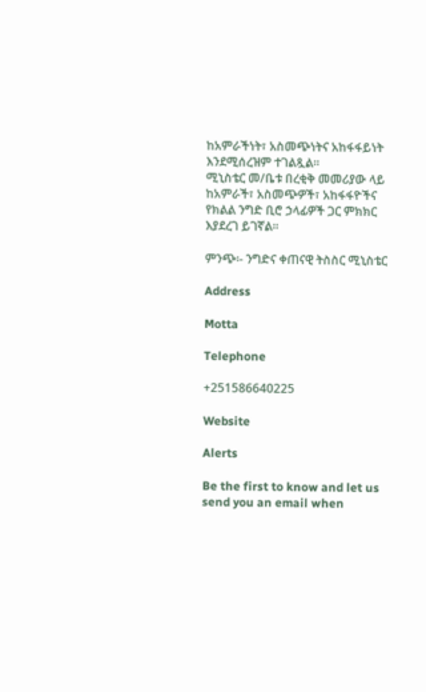ከአምራችነት፣ አስመጭነትና አከፋፋይነት እንደሚሰረዝም ተገልጿል፡፡
ሚኒስቴር መ/ቤቱ በረቂቅ መመሪያው ላይ ከአምራች፣ አስመጭዎች፣ አከፋፋዮችና የክልል ንግድ ቢሮ ኃላፊዎች ጋር ምክክር እያደረገ ይገኛል፡፡

ምንጭ፡- ንግድና ቀጠናዊ ትስስር ሚኒስቴር

Address

Motta

Telephone

+251586640225

Website

Alerts

Be the first to know and let us send you an email when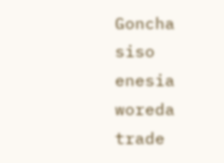Goncha siso enesia woreda trade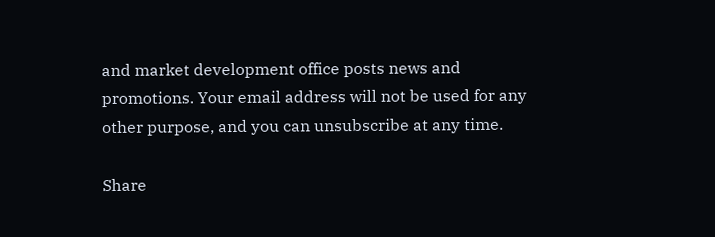and market development office posts news and promotions. Your email address will not be used for any other purpose, and you can unsubscribe at any time.

Share